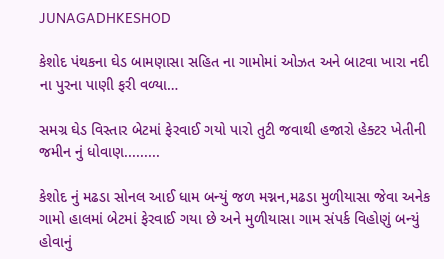JUNAGADHKESHOD

કેશોદ પંથકના ઘેડ બામણાસા સહિત ના ગામોમાં ઓઝત અને બાટવા ખારા નદી ના પુરના પાણી ફરી વળ્યા…

સમગ્ર ઘેડ વિસ્તાર બેટમાં ફેરવાઈ ગયો પારો તુટી જવાથી હજારો હેક્ટર ખેતીની જમીન નું ધોવાણ.........

કેશોદ નું મઢડા સોનલ આઈ ધામ બન્યું જળ મગ્નન,મઢડા મુળીયાસા જેવા અનેક ગામો હાલમાં બેટમાં ફેરવાઈ ગયા છે અને મુળીયાસા ગામ સંપર્ક વિહોણું બન્યું હોવાનું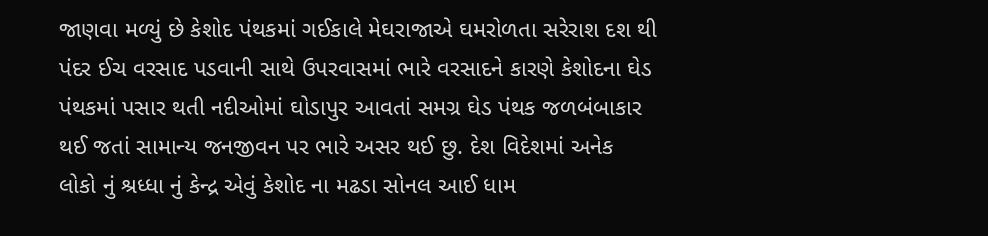જાણવા મળ્યું છે કેશોદ પંથકમાં ગઈકાલે મેઘરાજાએ ઘમરોળતા સરેરાશ દશ થી પંદર ઈચ વરસાદ પડવાની સાથે ઉપરવાસમાં ભારે વરસાદને કારણે કેશોદના ઘેડ પંથકમાં પસાર થતી નદીઓમાં ઘોડાપુર આવતાં સમગ્ર ઘેડ પંથક જળબંબાકાર થઈ જતાં સામાન્ય જનજીવન પર ભારે અસર થઈ છુ. દેશ વિદેશમાં અનેક લોકો નું શ્રધ્ધા નું કેન્દ્ર એવું કેશોદ ના મઢડા સોનલ આઈ ધામ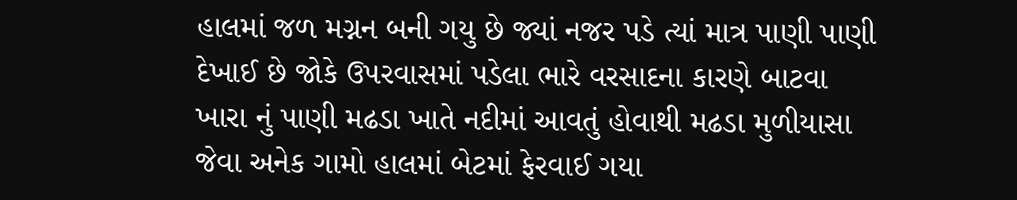હાલમાં જળ મગ્નન બની ગયુ છે જ્યાં નજર પડે ત્યાં માત્ર પાણી પાણી દેખાઈ છે જોકે ઉપરવાસમાં પડેલા ભારે વરસાદના કારણે બાટવા ખારા નું પાણી મઢડા ખાતે નદીમાં આવતું હોવાથી મઢડા મુળીયાસા જેવા અનેક ગામો હાલમાં બેટમાં ફેરવાઈ ગયા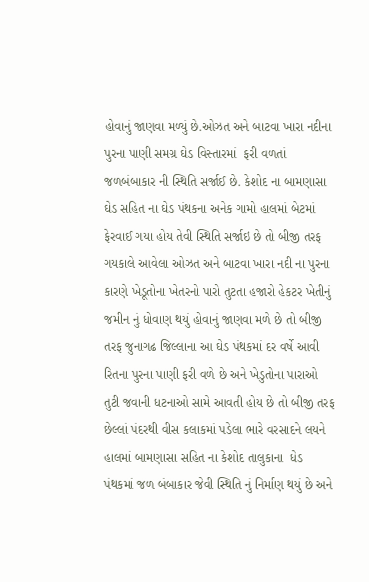હોવાનું જાણવા મળ્યું છે.ઓઝત અને બાટવા ખારા નદીના પુરના પાણી સમગ્ર ઘેડ વિસ્તારમાં  ફરી વળતાં જળબંબાકાર ની સ્થિતિ સર્જાઈ છે. કેશોદ ના બામણાસા ઘેડ સહિત ના ઘેડ પંથકના અનેક ગામો હાલમાં બેટમાં ફેરવાઈ ગયા હોય તેવી સ્થિતિ સર્જાઇ છે તો બીજી તરફ ગયકાલે આવેલા ઓઝત અને બાટવા ખારા નદી ના પુરના કારણે ખેડૂતોના ખેતરનો પારો તુટતા હજારો હેકટર ખેતીનું જમીન નું ધોવાણ થયું હોવાનું જાણવા મળે છે તો બીજી તરફ જુનાગઢ જિલ્લાના આ ઘેડ પંથકમાં દર વર્ષે આવી રિતના પુરના પાણી ફરી વળે છે અને ખેડુતોના પારાઓ તુટી જવાની ધટનાઓ સામે આવતી હોય છે તો બીજી તરફ છેલ્લાં પંદરથી વીસ કલાકમાં પડેલા ભારે વરસાદને લયને હાલમાં બામણાસા સહિત ના કેશોદ તાલુકાના  ધેડ પંથકમાં જળ બંબાકાર જેવી સ્થિતિ નું નિર્માણ થયું છે અને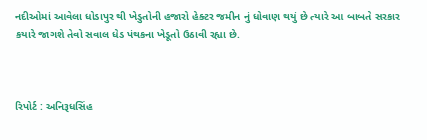નદીઓમાં આવેલા ધોડાપુર થી ખેડુતોની હજારો હેક્ટર જમીન નું ધોવાણ થયું છે ત્યારે આ બાબતે સરકાર કયારે જાગશે તેવો સવાલ ધેડ પંથકના ખેડૂતો ઉઠાવી રહ્યા છે.



રિપોર્ટ : અનિરૂધસિંહ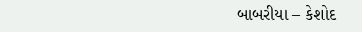બાબરીયા – કેશોદ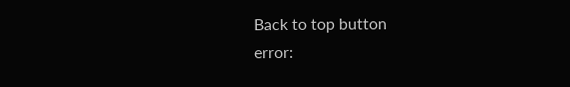Back to top button
error: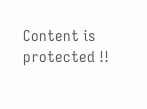Content is protected !!